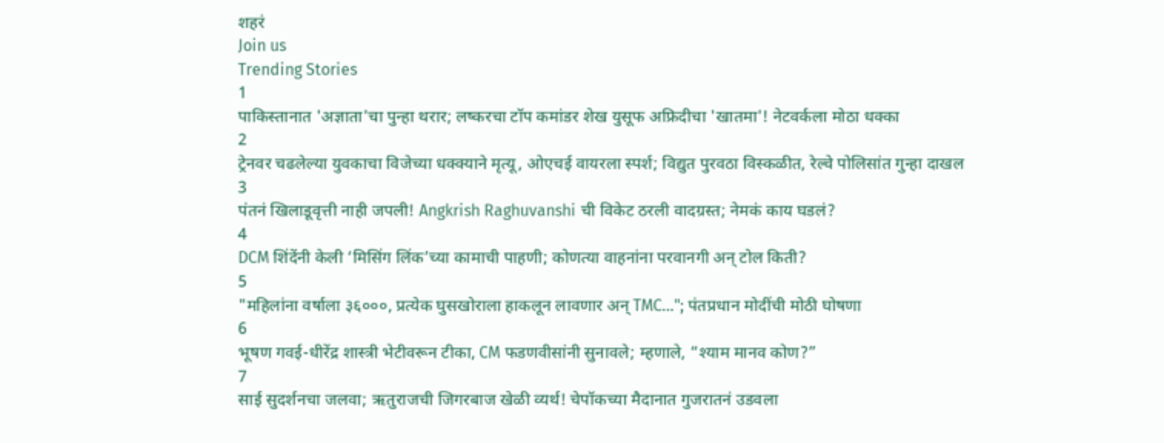शहरं
Join us
Trending Stories
1
पाकिस्तानात 'अज्ञाता'चा पुन्हा थरार; लष्करचा टॉप कमांडर शेख युसूफ अफ्रिदीचा 'खातमा'! नेटवर्कला मोठा धक्का
2
ट्रेनवर चढलेल्या युवकाचा विजेच्या धक्क्याने मृत्यू, ओएचई वायरला स्पर्श; विद्युत पुरवठा विस्कळीत, रेल्वे पोलिसांत गुन्हा दाखल
3
पंतनं खिलाडूवृत्ती नाही जपली! Angkrish Raghuvanshi ची विकेट ठरली वादग्रस्त; नेमकं काय घडलं?
4
DCM शिंदेंनी केली ‘मिसिंग लिंक’च्या कामाची पाहणी; कोणत्या वाहनांना परवानगी अन् टोल किती?
5
"महिलांना वर्षाला ३६०००, प्रत्येक घुसखोराला हाकलून लावणार अन् TMC..."; पंतप्रधान मोदींची मोठी घोषणा
6
भूषण गवई-धीरेंद्र शास्त्री भेटीवरून टीका, CM फडणवीसांनी सुनावले; म्हणाले, “श्याम मानव कोण?”
7
साई सुदर्शनचा जलवा; ऋतुराजची जिगरबाज खेळी व्यर्थ! चेपॉकच्या मैदानात गुजरातनं उडवला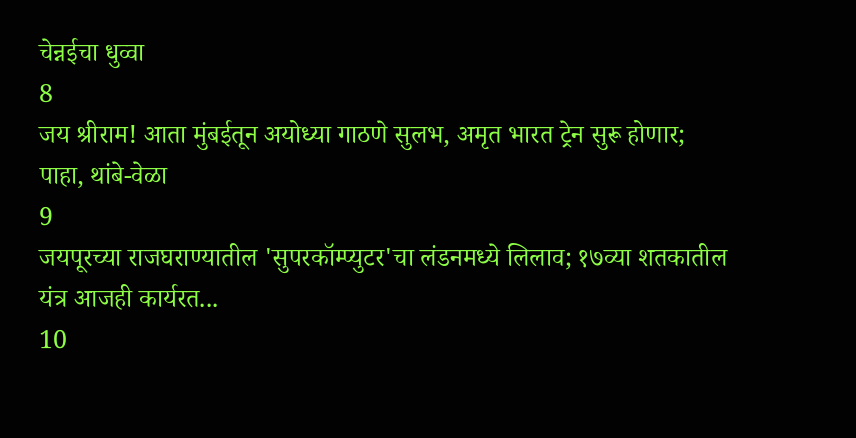चेन्नईचा धुव्वा
8
जय श्रीराम! आता मुंबईतून अयोध्या गाठणे सुलभ, अमृत भारत ट्रेन सुरू होणार; पाहा, थांबे-वेळा
9
जयपूरच्या राजघराण्यातील 'सुपरकॉम्प्युटर'चा लंडनमध्ये लिलाव; १७व्या शतकातील यंत्र आजही कार्यरत...
10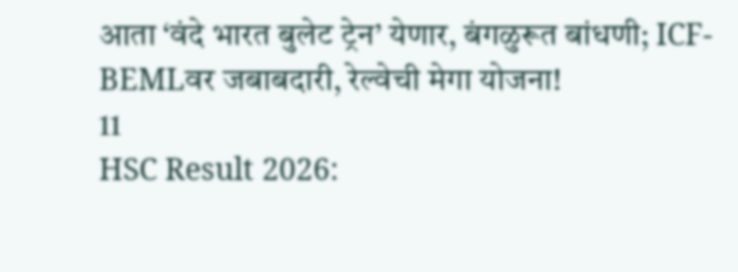आता ‘वंदे भारत बुलेट ट्रेन’ येणार, बंगळुरूत बांधणी; ICF-BEMLवर जबाबदारी, रेल्वेची मेगा योजना!
11
HSC Result 2026: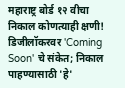महाराष्ट्र बोर्ड १२ वीचा निकाल कोणत्याही क्षणी! डिजीलॉकरवर 'Coming Soon' चे संकेत; निकाल पाहण्यासाठी 'हे'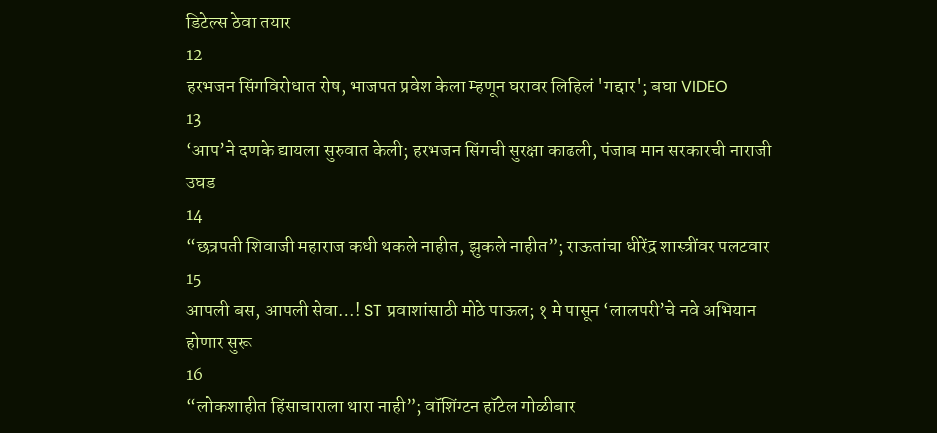डिटेल्स ठेवा तयार
12
हरभजन सिंगविरोधात रोष, भाजपत प्रवेश केला म्हणून घरावर लिहिलं 'गद्दार'; बघा VIDEO
13
‘आप’ने दणके द्यायला सुरुवात केली; हरभजन सिंगची सुरक्षा काढली, पंजाब मान सरकारची नाराजी उघड
14
“छत्रपती शिवाजी महाराज कधी थकले नाहीत, झुकले नाहीत”; राऊतांचा धीरेंद्र शास्त्रींवर पलटवार
15
आपली बस, आपली सेवा…! ST प्रवाशांसाठी मोठे पाऊल; १ मे पासून ‘लालपरी’चे नवे अभियान होणार सुरू
16
“लोकशाहीत हिंसाचाराला थारा नाही”; वॉशिंग्टन हॉटेल गोळीबार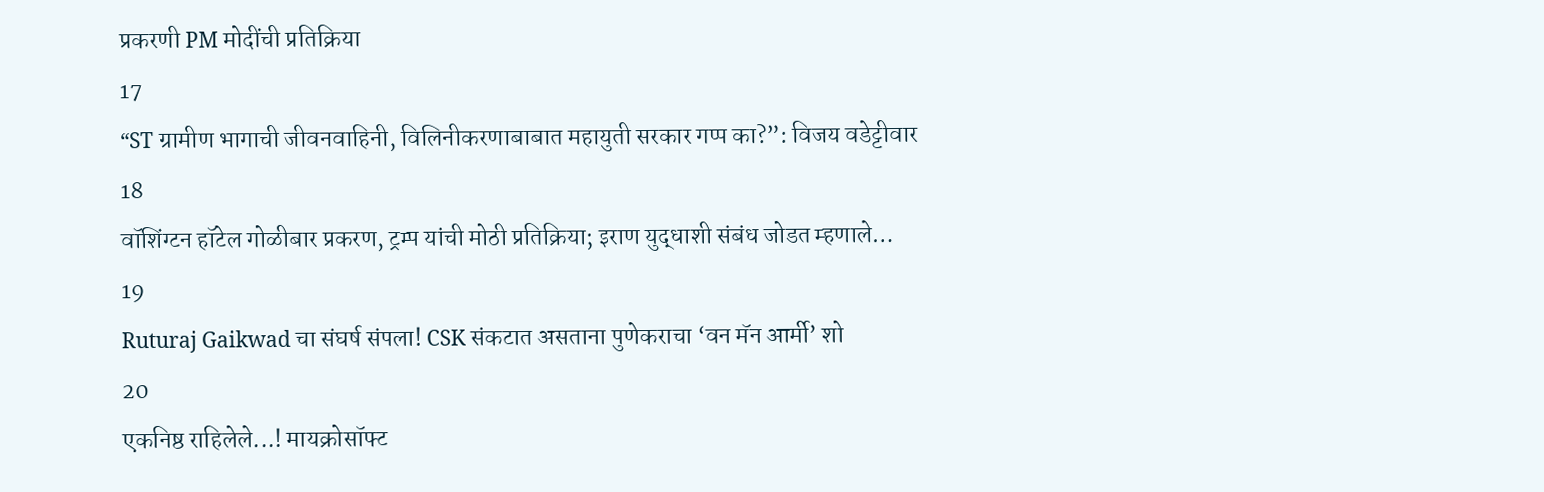प्रकरणी PM मोदींची प्रतिक्रिया
17
“ST ग्रामीण भागाची जीवनवाहिनी, विलिनीकरणाबाबात महायुती सरकार गप्प का?”: विजय वडेट्टीवार
18
वॉशिंग्टन हॉटेल गोळीबार प्रकरण, ट्रम्प यांची मोठी प्रतिक्रिया; इराण युद्धाशी संबंध जोडत म्हणाले…
19
Ruturaj Gaikwad चा संघर्ष संपला! CSK संकटात असताना पुणेकराचा ‘वन मॅन आर्मी’ शो
20
एकनिष्ठ राहिलेले...! मायक्रोसॉफ्ट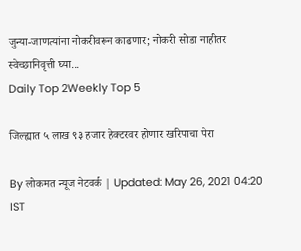जुन्या-जाणत्यांना नोकरीवरून काढणार; नोकरी सोडा नाहीतर स्वेच्छानिवृत्ती घ्या...
Daily Top 2Weekly Top 5

जिल्ह्यात ५ लाख ९३ हजार हेक्टरवर होणार खरिपाचा पेरा

By लोकमत न्यूज नेटवर्क | Updated: May 26, 2021 04:20 IST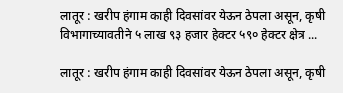लातूर : खरीप हंगाम काही दिवसांवर येऊन ठेपला असून, कृषी विभागाच्यावतीने ५ लाख ९३ हजार हेक्टर ५९० हेक्टर क्षेत्र ...

लातूर : खरीप हंगाम काही दिवसांवर येऊन ठेपला असून, कृषी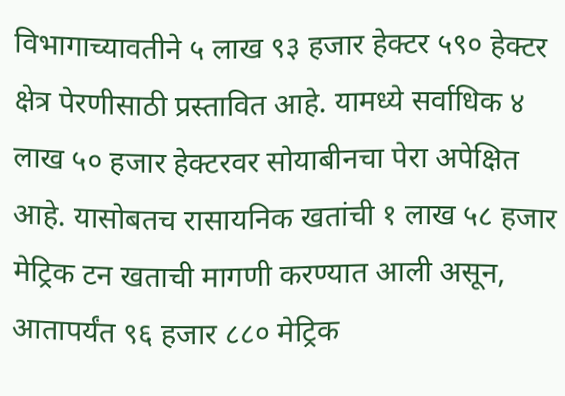विभागाच्यावतीने ५ लाख ९३ हजार हेक्टर ५९० हेक्टर क्षेत्र पेरणीसाठी प्रस्तावित आहे. यामध्ये सर्वाधिक ४ लाख ५० हजार हेक्टरवर सोयाबीनचा पेरा अपेक्षित आहे. यासोबतच रासायनिक खतांची १ लाख ५८ हजार मेट्रिक टन खताची मागणी करण्यात आली असून, आतापर्यंत ९६ हजार ८८० मेट्रिक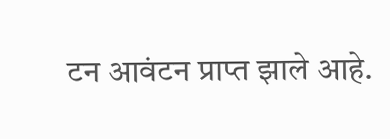टन आवंटन प्राप्त झाले आहे.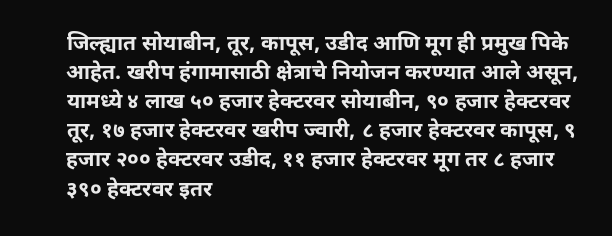जिल्ह्यात सोयाबीन, तूर, कापूस, उडीद आणि मूग ही प्रमुख पिके आहेत. खरीप हंगामासाठी क्षेत्राचे नियोजन करण्यात आले असून, यामध्ये ४ लाख ५० हजार हेक्टरवर सोयाबीन, ९० हजार हेक्टरवर तूर, १७ हजार हेक्टरवर खरीप ज्वारी, ८ हजार हेक्टरवर कापूस, ९ हजार २०० हेक्टरवर उडीद, ११ हजार हेक्टरवर मूग तर ८ हजार ३९० हेक्टरवर इतर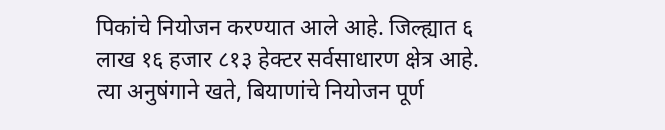पिकांचे नियोजन करण्यात आले आहे. जिल्ह्यात ६ लाख १६ हजार ८१३ हेक्टर सर्वसाधारण क्षेत्र आहे. त्या अनुषंगाने खते, बियाणांचे नियोजन पूर्ण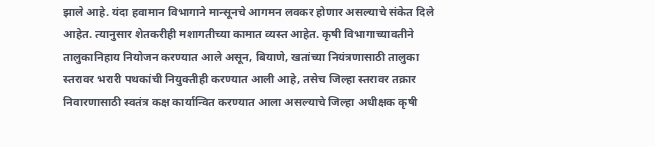झाले आहे. यंदा हवामान विभागाने मान्सूनचे आगमन लवकर होणार असल्याचे संकेत दिले आहेत. त्यानुसार शेतकरीही मशागतीच्या कामात व्यस्त आहेत. कृषी विभागाच्यावतीने तालुकानिहाय नियोजन करण्यात आले असून, बियाणे, खतांच्या नियंत्रणासाठी तालुका स्तरावर भरारी पथकांची नियुक्तीही करण्यात आली आहे, तसेच जिल्हा स्तरावर तक्रार निवारणासाठी स्वतंत्र कक्ष कार्यान्वित करण्यात आला असल्याचे जिल्हा अधीक्षक कृषी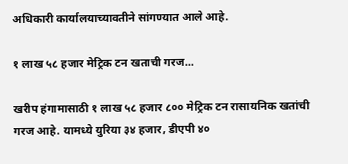अधिकारी कार्यालयाच्यावतीने सांगण्यात आले आहे.

१ लाख ५८ हजार मेट्रिक टन खताची गरज...

खरीप हंगामासाठी १ लाख ५८ हजार ८०० मेट्रिक टन रासायनिक खतांची गरज आहे. यामध्ये युरिया ३४ हजार, डीएपी ४०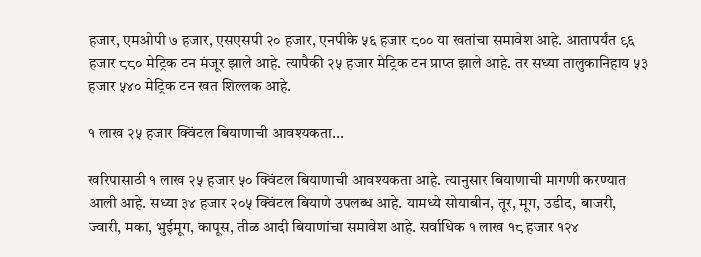हजार, एमओपी ७ हजार, एसएसपी २० हजार, एनपीके ५६ हजार ८०० या खतांचा समावेश आहे. आतापर्यंत ९६ हजार ८८० मेट्रिक टन मंजूर झाले आहे. त्यापैकी २५ हजार मेट्रिक टन प्राप्त झाले आहे. तर सध्या तालुकानिहाय ५३ हजार ५४० मेट्रिक टन खत शिल्लक आहे.

१ लाख २५ हजार क्विंटल बियाणाची आवश्यकता...

खरिपासाठी १ लाख २५ हजार ५० क्विंटल बियाणाची आवश्यकता आहे. त्यानुसार बियाणाची मागणी करण्यात आली आहे. सध्या ३४ हजार २०५ क्विंटल बियाणे उपलब्ध आहे. यामध्ये सोयाबीन, तूर, मूग, उडीद, बाजरी, ज्वारी, मका, भुईमूग, कापूस, तीळ आदी बियाणांचा समावेश आहे. सर्वाधिक १ लाख १८ हजार १२४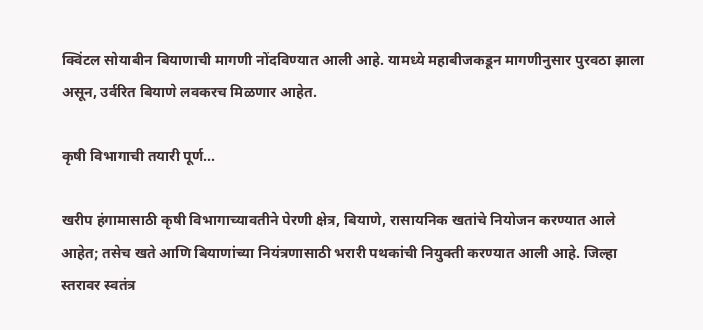क्विंटल सोयाबीन बियाणाची मागणी नोंदविण्यात आली आहे. यामध्ये महाबीजकडून मागणीनुसार पुरवठा झाला असून, उर्वरित बियाणे लवकरच मिळणार आहेत.

कृषी विभागाची तयारी पूर्ण...

खरीप हंगामासाठी कृषी विभागाच्यावतीने पेरणी क्षेत्र, बियाणे, रासायनिक खतांचे नियोजन करण्यात आले आहेत; तसेच खते आणि बियाणांच्या नियंत्रणासाठी भरारी पथकांची नियुक्ती करण्यात आली आहे. जिल्हा स्तरावर स्वतंत्र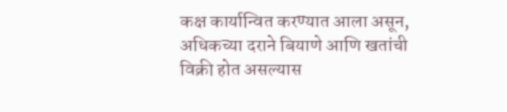कक्ष कार्यान्वित करण्यात आला असून, अधिकच्या दराने बियाणे आणि खतांची विक्री होत असल्यास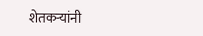शेतकऱ्यांनी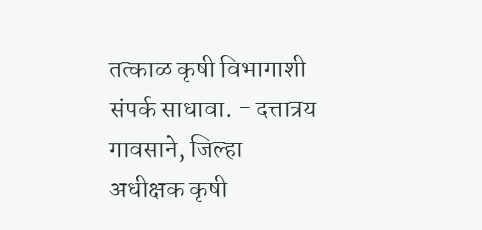तत्काळ कृषी विभागाशी संपर्क साधावा. - दत्तात्रय गावसाने, जिल्हा अधीक्षक कृषी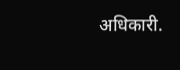अधिकारी.